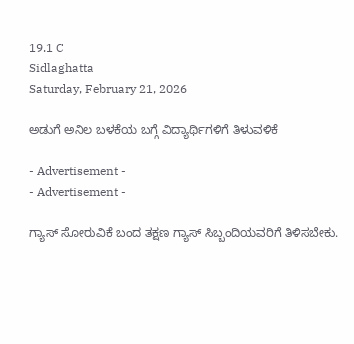19.1 C
Sidlaghatta
Saturday, February 21, 2026

ಅಡುಗೆ ಅನಿಲ ಬಳಕೆಯ ಬಗ್ಗೆ ವಿದ್ಯಾರ್ಥಿಗಳಿಗೆ ತಿಳುವಳಿಕೆ

- Advertisement -
- Advertisement -

ಗ್ಯಾಸ್ ಸೋರುವಿಕೆ ಬಂದ ತಕ್ಷಣ ಗ್ಯಾಸ್ ಸಿಬ್ಬಂದಿಯವರಿಗೆ ತಿಳಿಸಬೇಕು.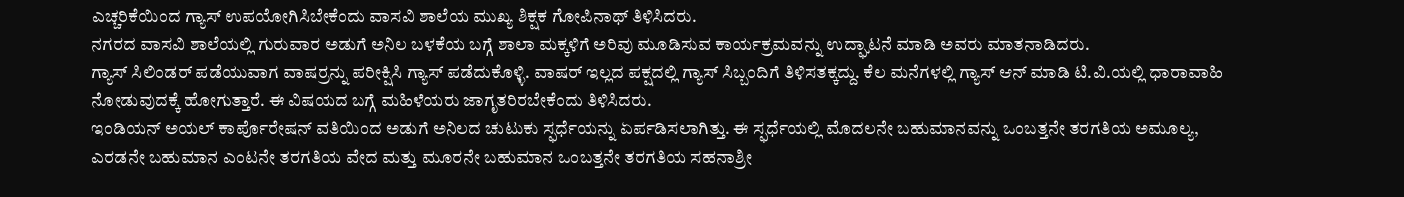ಎಚ್ಚರಿಕೆಯಿಂದ ಗ್ಯಾಸ್ ಉಪಯೋಗಿಸಿಬೇಕೆಂದು ವಾಸವಿ ಶಾಲೆಯ ಮುಖ್ಯ ಶಿಕ್ಷಕ ಗೋಪಿನಾಥ್ ತಿಳಿಸಿದರು.
ನಗರದ ವಾಸವಿ ಶಾಲೆಯಲ್ಲಿ ಗುರುವಾರ ಅಡುಗೆ ಅನಿಲ ಬಳಕೆಯ ಬಗ್ಗೆ ಶಾಲಾ ಮಕ್ಕಳಿಗೆ ಅರಿವು ಮೂಡಿಸುವ ಕಾರ್ಯಕ್ರಮವನ್ನು ಉದ್ಘಾಟನೆ ಮಾಡಿ ಅವರು ಮಾತನಾಡಿದರು.
ಗ್ಯಾಸ್ ಸಿಲಿಂಡರ್ ಪಡೆಯುವಾಗ ವಾಷರ್ರನ್ನು ಪರೀಕ್ಷಿಸಿ ಗ್ಯಾಸ್ ಪಡೆದುಕೊಳ್ಳಿ. ವಾಷರ್ ಇಲ್ಲದ ಪಕ್ಷದಲ್ಲಿ ಗ್ಯಾಸ್ ಸಿಬ್ಬಂದಿಗೆ ತಿಳಿಸತಕ್ಕದ್ದು. ಕೆಲ ಮನೆಗಳಲ್ಲಿ ಗ್ಯಾಸ್ ಆನ್ ಮಾಡಿ ಟಿ.ವಿ.ಯಲ್ಲಿ ಧಾರಾವಾಹಿ ನೋಡುವುದಕ್ಕೆ ಹೋಗುತ್ತಾರೆ. ಈ ವಿಷಯದ ಬಗ್ಗೆ ಮಹಿಳೆಯರು ಜಾಗೃತರಿರಬೇಕೆಂದು ತಿಳಿಸಿದರು.
ಇಂಡಿಯನ್ ಅಯಲ್ ಕಾರ್ಪೊರೇಷನ್ ವತಿಯಿಂದ ಅಡುಗೆ ಅನಿಲದ ಚುಟುಕು ಸ್ಫರ್ಧೆಯನ್ನು ಏರ್ಪಡಿಸಲಾಗಿತ್ತು. ಈ ಸ್ಫರ್ಧೆಯಲ್ಲಿ ಮೊದಲನೇ ಬಹುಮಾನವನ್ನು ಒಂಬತ್ತನೇ ತರಗತಿಯ ಅಮೂಲ್ಯ, ಎರಡನೇ ಬಹುಮಾನ ಎಂಟನೇ ತರಗತಿಯ ವೇದ ಮತ್ತು ಮೂರನೇ ಬಹುಮಾನ ಒಂಬತ್ತನೇ ತರಗತಿಯ ಸಹನಾಶ್ರೀ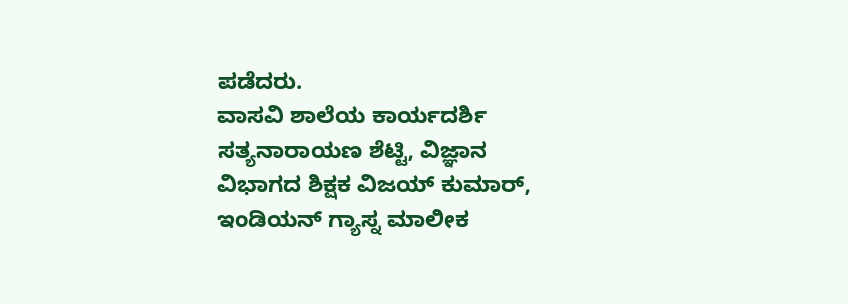ಪಡೆದರು.
ವಾಸವಿ ಶಾಲೆಯ ಕಾರ್ಯದರ್ಶಿ ಸತ್ಯನಾರಾಯಣ ಶೆಟ್ಟಿ, ವಿಜ್ಞಾನ ವಿಭಾಗದ ಶಿಕ್ಷಕ ವಿಜಯ್ ಕುಮಾರ್, ಇಂಡಿಯನ್ ಗ್ಯಾಸ್ನ ಮಾಲೀಕ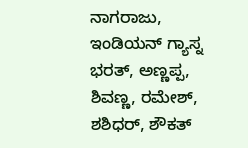ನಾಗರಾಜು, ಇಂಡಿಯನ್ ಗ್ಯಾಸ್ನ ಭರತ್, ಅಣ್ಣಪ್ಪ, ಶಿವಣ್ಣ, ರಮೇಶ್, ಶಶಿಧರ್, ಶೌಕತ್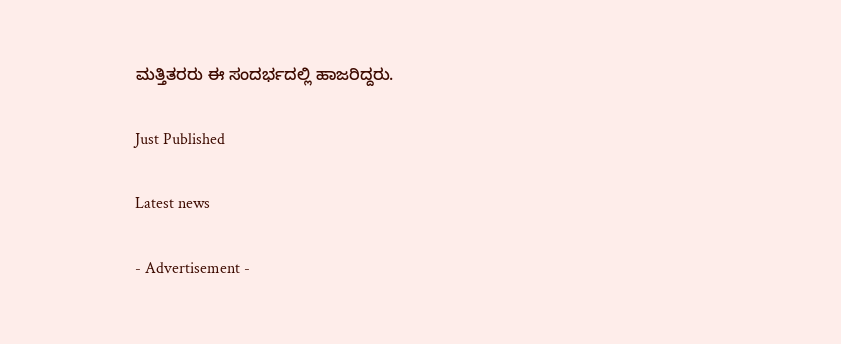ಮತ್ತಿತರರು ಈ ಸಂದರ್ಭದಲ್ಲಿ ಹಾಜರಿದ್ದರು.

Just Published

Latest news

- Advertisement -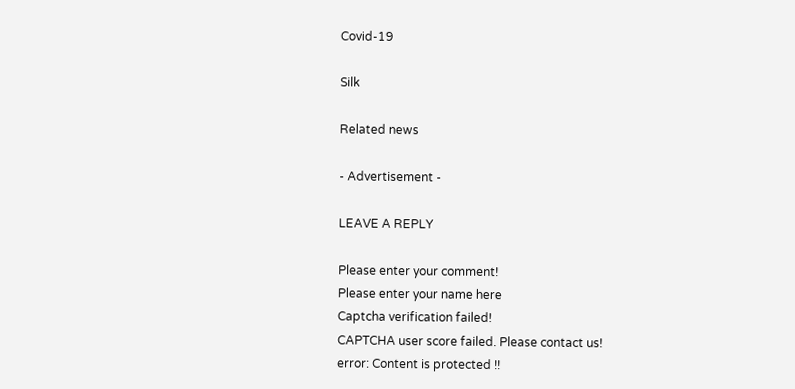Covid-19

Silk

Related news

- Advertisement -

LEAVE A REPLY

Please enter your comment!
Please enter your name here
Captcha verification failed!
CAPTCHA user score failed. Please contact us!
error: Content is protected !!